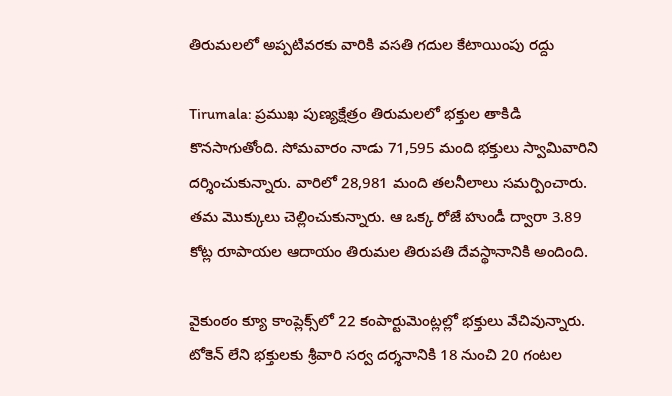తిరుమలలో అప్పటివరకు వారికి వసతి గదుల కేటాయింపు రద్దు

Tirumala: ప్రముఖ పుణ్యక్షేత్రం తిరుమలలో భక్తుల తాకిడి కొనసాగుతోంది. సోమవారం నాడు 71,595 మంది భక్తులు స్వామివారిని దర్శించుకున్నారు. వారిలో 28,981 మంది తలనీలాలు సమర్పించారు. తమ మొక్కులు చెల్లించుకున్నారు. ఆ ఒక్క రోజే హుండీ ద్వారా 3.89 కోట్ల రూపాయల ఆదాయం తిరుమల తిరుపతి దేవస్థానానికి అందింది.

వైకుంఠం క్యూ కాంప్లెక్స్‌లో 22 కంపార్టుమెంట్లల్లో భక్తులు వేచివున్నారు. టోకెన్‌ లేని భక్తులకు శ్రీవారి సర్వ దర్శనానికి 18 నుంచి 20 గంటల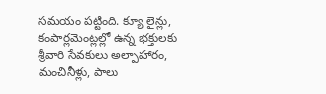సమయం పట్టింది. క్యూ లైన్లు, కంపార్లమెంట్లల్లో ఉన్న భక్తులకు శ్రీవారి సేవకులు అల్పాహారం, మంచినీళ్లు, పాలు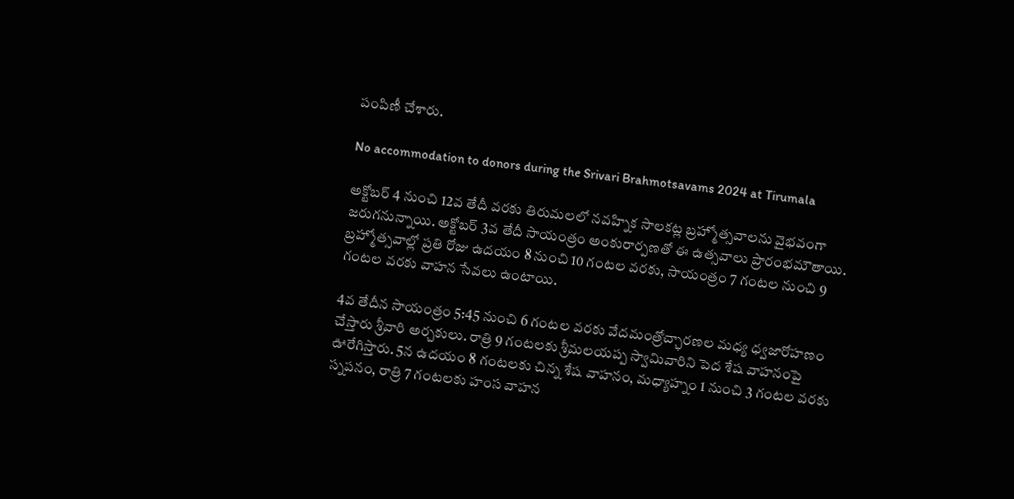పంపిణీ చేశారు.

No accommodation to donors during the Srivari Brahmotsavams 2024 at Tirumala

అక్టోబర్ 4 నుంచి 12వ తేదీ వరకు తిరుమలలో నవహ్నిక సాలకట్ల బ్రహ్మోత్సవాలను వైభవంగా జరుగనున్నాయి. అక్టోబర్ 3వ తేదీ సాయంత్రం అంకురార్పణతో ఈ ఉత్సవాలు ప్రారంభమౌతాయి. బ్రహ్మోత్సవాల్లో ప్రతి రోజు ఉదయం 8 నుంచి 10 గంటల వరకు, సాయంత్రం 7 గంటల నుంచి 9 గంటల వరకు వాహన సేవలు ఉంటాయి.

4వ తేదీన సాయంత్రం 5:45 నుంచి 6 గంటల వరకు వేదమంత్రోచ్ఛారణల మధ్య ధ్వజారోహణం చేస్తారు శ్రీవారి అర్చకులు. రాత్రి 9 గంటలకు శ్రీమలయప్ప స్వామివారిని పెద శేష వాహనంపై ఊరేగిస్తారు. 5న ఉదయం 8 గంటలకు చిన్న శేష వాహనం, మధ్యాహ్నం 1 నుంచి 3 గంటల వరకు స్నపనం, రాత్రి 7 గంటలకు హంస వాహన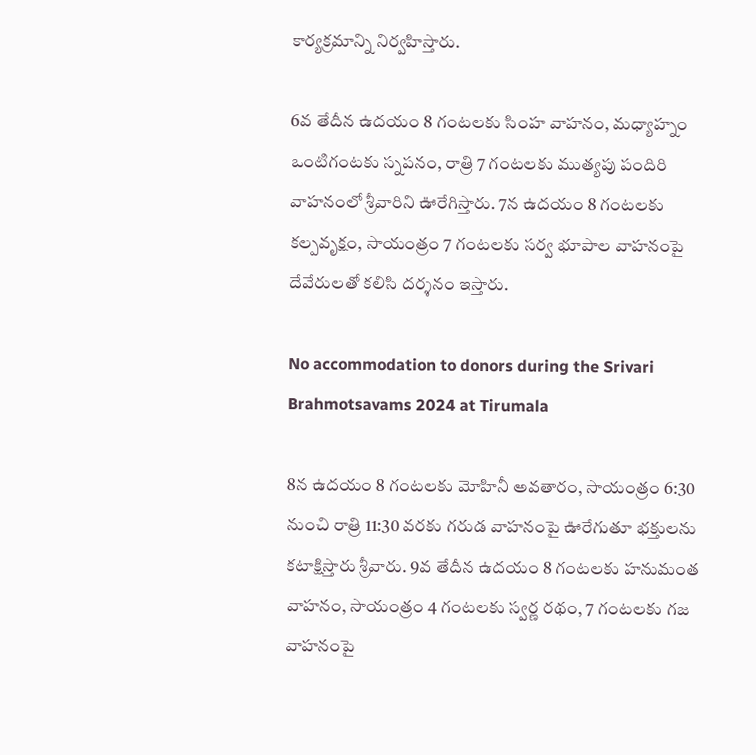కార్యక్రమాన్ని నిర్వహిస్తారు.

6వ తేదీన ఉదయం 8 గంటలకు సింహ వాహనం, మధ్యాహ్నం ఒంటిగంటకు స్నపనం, రాత్రి 7 గంటలకు ముత్యపు పందిరి వాహనంలో శ్రీవారిని ఊరేగిస్తారు. 7న ఉదయం 8 గంటలకు కల్పవృక్షం, సాయంత్రం 7 గంటలకు సర్వ భూపాల వాహనంపై దేవేరులతో కలిసి దర్శనం ఇస్తారు.

No accommodation to donors during the Srivari Brahmotsavams 2024 at Tirumala

8న ఉదయం 8 గంటలకు మోహినీ అవతారం, సాయంత్రం 6:30 నుంచి రాత్రి 11:30 వరకు గరుడ వాహనంపై ఊరేగుతూ భక్తులను కటాక్షిస్తారు శ్రీవారు. 9వ తేదీన ఉదయం 8 గంటలకు హనుమంత వాహనం, సాయంత్రం 4 గంటలకు స్వర్ణ రథం, 7 గంటలకు గజ వాహనంపై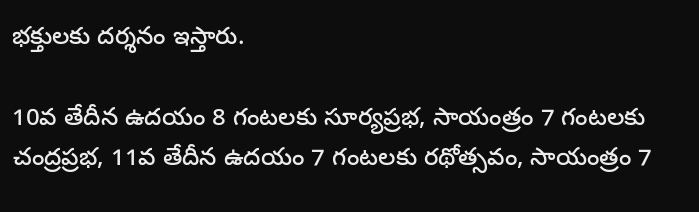భక్తులకు దర్శనం ఇస్తారు.

10వ తేదీన ఉదయం 8 గంటలకు సూర్యప్రభ, సాయంత్రం 7 గంటలకు చంద్రప్రభ, 11వ తేదీన ఉదయం 7 గంటలకు రథోత్సవం, సాయంత్రం 7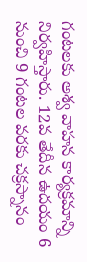గంటలకు అశ్వ వాహన కార్యక్రమాన్ని నిర్వహిస్తారు. 12వ తేదీన ఉదయం 6 నుంచి 9 గంటల వరకు చక్రస్నానం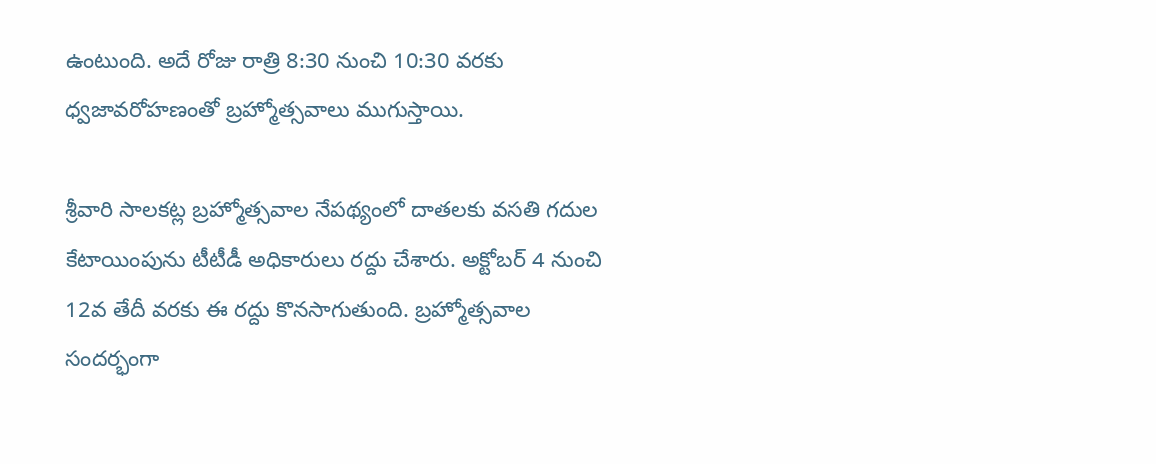ఉంటుంది. అదే రోజు రాత్రి 8:30 నుంచి 10:30 వరకు ధ్వజావరోహణంతో బ్రహ్మోత్సవాలు ముగుస్తాయి.

శ్రీవారి సాల‌క‌ట్ల బ్రహ్మోత్సవాల నేపథ్యంలో దాతలకు వసతి గదుల కేటాయింపును టీటీడీ అధికారులు రద్దు చేశారు. అక్టోబ‌ర్ 4 నుంచి 12వ తేదీ వరకు ఈ రద్దు కొనసాగుతుంది. బ్రహ్మోత్సవాల సందర్భంగా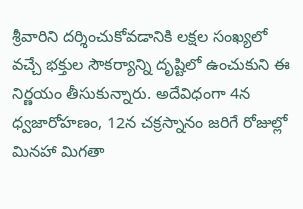శ్రీవారిని దర్శించుకోవడానికి లక్షల సంఖ్యలో వచ్చే భక్తుల సౌకర్యాన్ని దృష్టిలో ఉంచుకుని ఈ నిర్ణయం తీసుకున్నారు. అదేవిధంగా 4న ధ్వజారోహణం, 12న చక్రస్నానం జరిగే రోజుల్లో మినహా మిగతా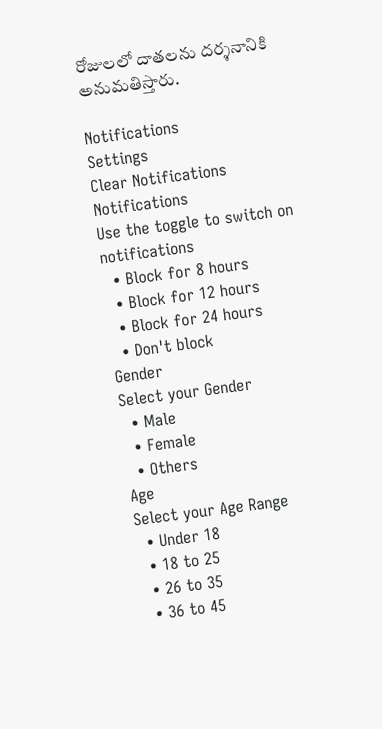రోజులలో దాతలను దర్శనానికి అనుమతిస్తారు.

Notifications
Settings
Clear Notifications
Notifications
Use the toggle to switch on notifications
  • Block for 8 hours
  • Block for 12 hours
  • Block for 24 hours
  • Don't block
Gender
Select your Gender
  • Male
  • Female
  • Others
Age
Select your Age Range
  • Under 18
  • 18 to 25
  • 26 to 35
  • 36 to 45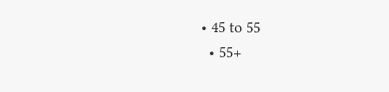• 45 to 55
  • 55+